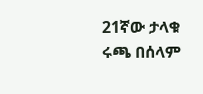21ኛው ታላቁ ሩጫ በሰላም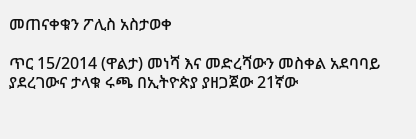መጠናቀቁን ፖሊስ አስታወቀ

ጥር 15/2014 (ዋልታ) መነሻ እና መድረሻውን መስቀል አደባባይ ያደረገውና ታላቁ ሩጫ በኢትዮጵያ ያዘጋጀው 21ኛው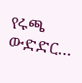የሩጫ ውድድር…